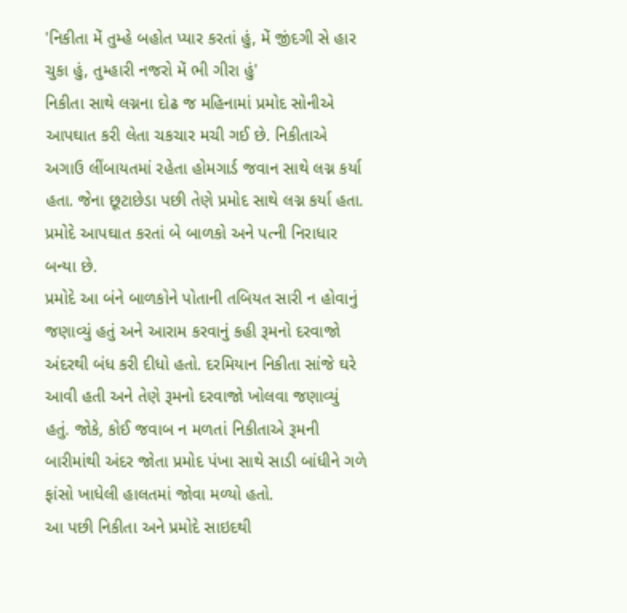'નિકીતા મેં તુમ્હે બહોત પ્યાર કરતાં હું, મેં જીંદગી સે હાર ચુકા હું, તુમ્હારી નજરો મેં ભી ગીરા હું'
નિકીતા સાથે લગ્નના દોઢ જ મહિનામાં પ્રમોદ સોનીએ આપઘાત કરી લેતા ચકચાર મચી ગઈ છે. નિકીતાએ અગાઉ લીંબાયતમાં રહેતા હોમગાર્ડ જવાન સાથે લગ્ન કર્યા હતા. જેના છૂટાછેડા પછી તેણે પ્રમોદ સાથે લગ્ન કર્યા હતા. પ્રમોદે આપઘાત કરતાં બે બાળકો અને પત્ની નિરાધાર બન્યા છે.
પ્રમોદે આ બંને બાળકોને પોતાની તબિયત સારી ન હોવાનું જણાવ્યું હતું અને આરામ કરવાનું કહી રૂમનો દરવાજો અંદરથી બંધ કરી દીધો હતો. દરમિયાન નિકીતા સાંજે ઘરે આવી હતી અને તેણે રૂમનો દરવાજો ખોલવા જણાવ્યું હતું. જોકે, કોઈ જવાબ ન મળતાં નિકીતાએ રૂમની બારીમાંથી અંદર જોતા પ્રમોદ પંખા સાથે સાડી બાંધીને ગળે ફાંસો ખાધેલી હાલતમાં જોવા મળ્યો હતો.
આ પછી નિકીતા અને પ્રમોદે સાઇદથી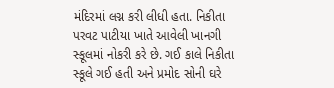મંદિરમાં લગ્ન કરી લીધી હતા. નિકીતા પરવટ પાટીયા ખાતે આવેલી ખાનગી સ્કૂલમાં નોકરી કરે છે. ગઈ કાલે નિકીતા સ્કૂલે ગઈ હતી અને પ્રમોદ સોની ઘરે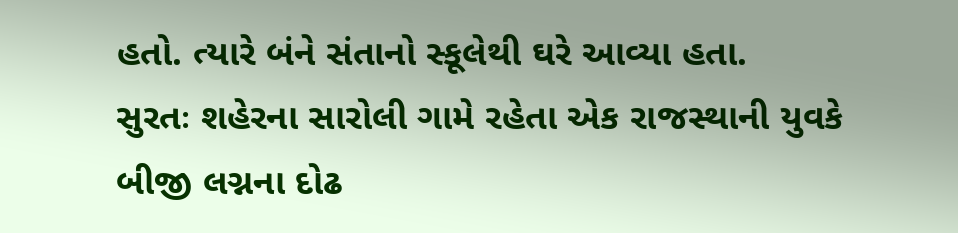હતો. ત્યારે બંને સંતાનો સ્કૂલેથી ઘરે આવ્યા હતા.
સુરતઃ શહેરના સારોલી ગામે રહેતા એક રાજસ્થાની યુવકે બીજી લગ્નના દોઢ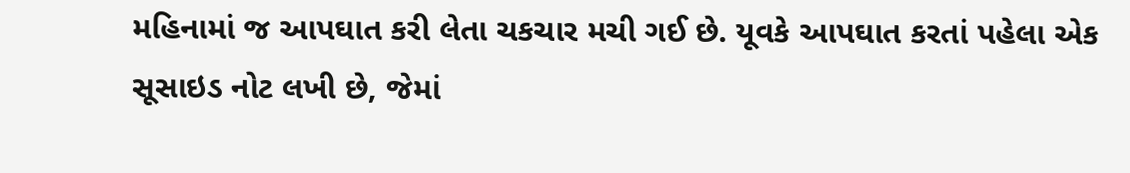મહિનામાં જ આપઘાત કરી લેતા ચકચાર મચી ગઈ છે. યૂવકે આપઘાત કરતાં પહેલા એક સૂસાઇડ નોટ લખી છે, જેમાં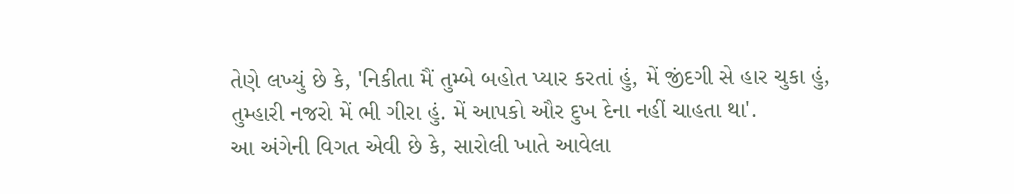તેણે લખ્યું છે કે, 'નિકીતા મૈં તુમ્બે બહોત પ્યાર કરતાં હું, મેં જીંદગી સે હાર ચુકા હું, તુમ્હારી નજરો મેં ભી ગીરા હું. મેં આપકો ઔર દુખ દેના નહીં ચાહતા થા'.
આ અંગેની વિગત એવી છે કે, સારોલી ખાતે આવેલા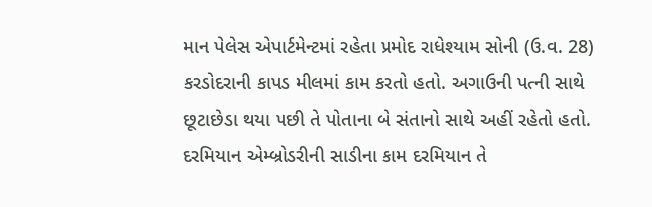માન પેલેસ એપાર્ટમેન્ટમાં રહેતા પ્રમોદ રાધેશ્યામ સોની (ઉ.વ. 28) કરડોદરાની કાપડ મીલમાં કામ કરતો હતો. અગાઉની પત્ની સાથે છૂટાછેડા થયા પછી તે પોતાના બે સંતાનો સાથે અહીં રહેતો હતો. દરમિયાન એમ્બ્રોડરીની સાડીના કામ દરમિયાન તે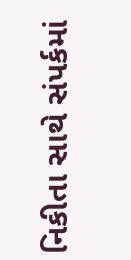નિકીતા સાથે સંપર્કમાં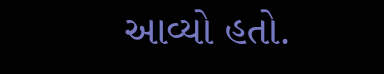આવ્યો હતો.